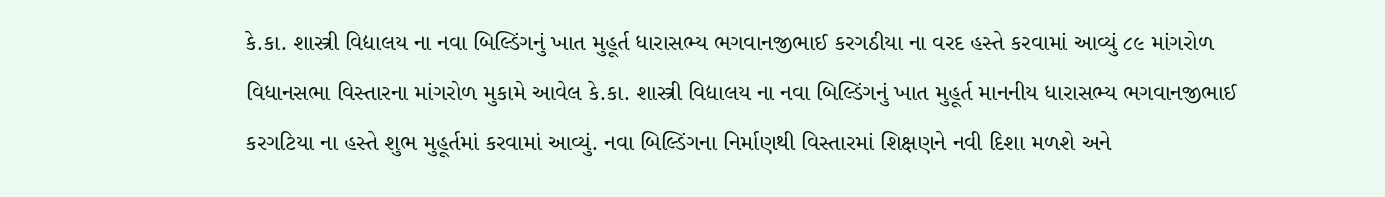કે.કા. શાસ્ત્રી વિદ્યાલય ના નવા બિલ્ડિંગનું ખાત મુહૂર્ત ધારાસભ્ય ભગવાનજીભાઈ કરગઠીયા ના વરદ હસ્તે કરવામાં આવ્યું ૮૯ માંગરોળ વિધાનસભા વિસ્તારના માંગરોળ મુકામે આવેલ કે.કા. શાસ્ત્રી વિદ્યાલય ના નવા બિલ્ડિંગનું ખાત મુહૂર્ત માનનીય ધારાસભ્ય ભગવાનજીભાઈ કરગટિયા ના હસ્તે શુભ મુહૂર્તમાં કરવામાં આવ્યું. નવા બિલ્ડિંગના નિર્માણથી વિસ્તારમાં શિક્ષણને નવી દિશા મળશે અને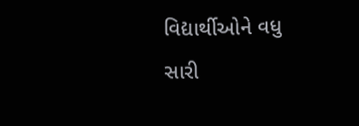વિદ્યાર્થીઓને વધુ સારી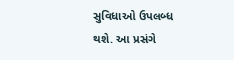સુવિધાઓ ઉપલબ્ધ થશે. આ પ્રસંગે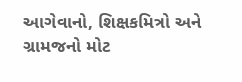આગેવાનો, શિક્ષકમિત્રો અને ગ્રામજનો મોટ